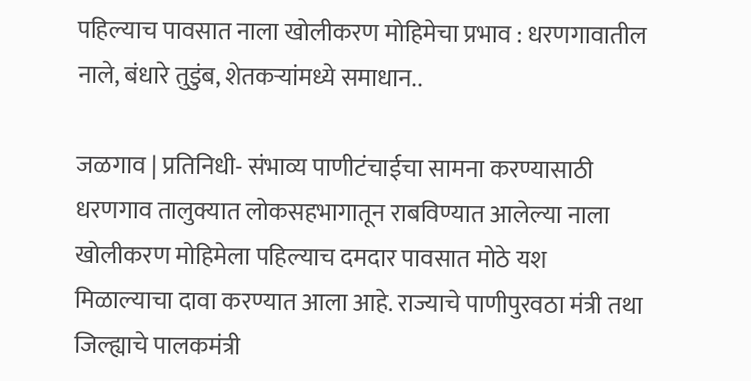पहिल्याच पावसात नाला खोलीकरण मोहिमेचा प्रभाव : धरणगावातील नाले, बंधारे तुडुंब, शेतकऱ्यांमध्ये समाधान..

जळगाव | प्रतिनिधी- संभाव्य पाणीटंचाईचा सामना करण्यासाठी धरणगाव तालुक्यात लोकसहभागातून राबविण्यात आलेल्या नाला खोलीकरण मोहिमेला पहिल्याच दमदार पावसात मोठे यश मिळाल्याचा दावा करण्यात आला आहे. राज्याचे पाणीपुरवठा मंत्री तथा जिल्ह्याचे पालकमंत्री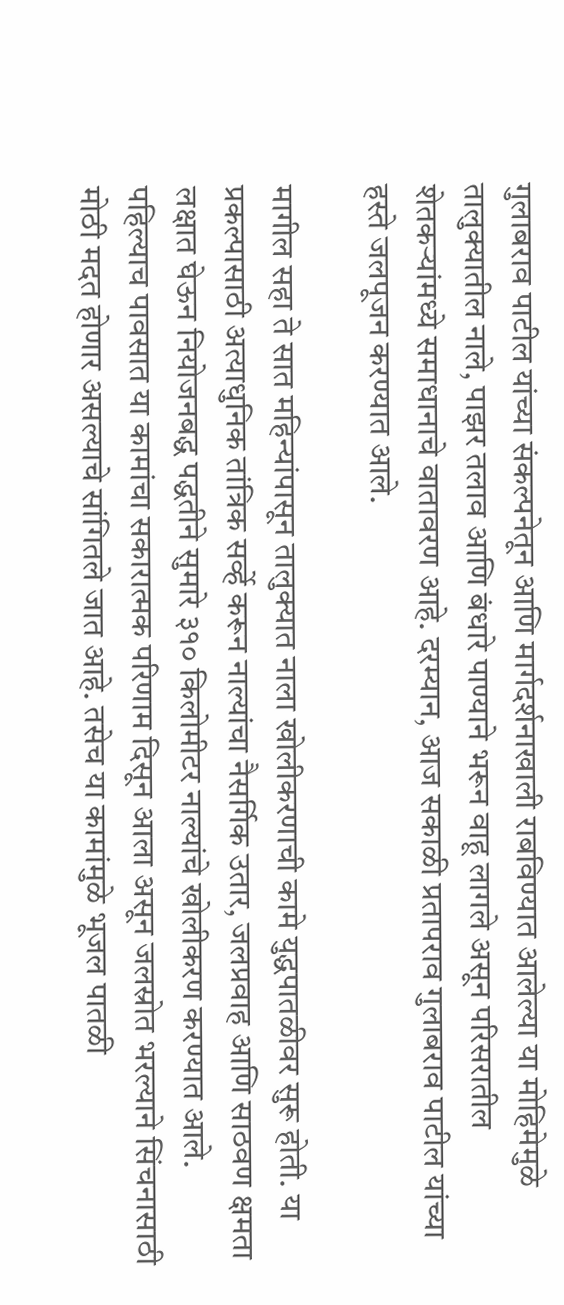गुलाबराव पाटील यांच्या संकल्पनेतून आणि मार्गदर्शनाखाली राबविण्यात आलेल्या या मोहिमेमुळे तालुक्यातील नाले, पाझर तलाव आणि बंधारे पाण्याने भरून वाहू लागले असून परिसरातील शेतकऱ्यांमध्ये समाधानाचे वातावरण आहे. दरम्यान, आज सकाळी प्रतापराव गुलाबराव पाटील यांच्या हस्ते जलपूजन करण्यात आले.

मागील सहा ते सात महिन्यांपासून तालुक्यात नाला खोलीकरणाची कामे युद्धपातळीवर सुरू होती. या प्रकल्पासाठी अत्याधुनिक तांत्रिक सर्व्हे करून नाल्यांचा नैसर्गिक उतार, जलप्रवाह आणि साठवण क्षमता लक्षात घेऊन नियोजनबद्ध पद्धतीने सुमारे ३१० किलोमीटर नाल्यांचे खोलीकरण करण्यात आले. पहिल्याच पावसात या कामांचा सकारात्मक परिणाम दिसून आला असून जलस्रोत भरल्याने सिंचनासाठी मोठी मदत होणार असल्याचे सांगितले जात आहे. तसेच या कामांमुळे भूजल पातळी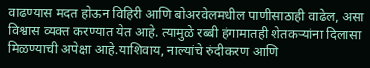वाढण्यास मदत होऊन विहिरी आणि बोअरवेलमधील पाणीसाठाही वाढेल, असा विश्वास व्यक्त करण्यात येत आहे. त्यामुळे रब्बी हंगामातही शेतकऱ्यांना दिलासा मिळण्याची अपेक्षा आहे.याशिवाय, नाल्यांचे रुंदीकरण आणि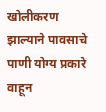खोलीकरण झाल्याने पावसाचे पाणी योग्य प्रकारे वाहून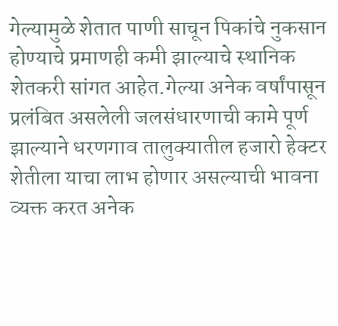गेल्यामुळे शेतात पाणी साचून पिकांचे नुकसान होण्याचे प्रमाणही कमी झाल्याचे स्थानिक शेतकरी सांगत आहेत.गेल्या अनेक वर्षांपासून प्रलंबित असलेली जलसंधारणाची कामे पूर्ण झाल्याने धरणगाव तालुक्यातील हजारो हेक्टर शेतीला याचा लाभ होणार असल्याची भावना व्यक्त करत अनेक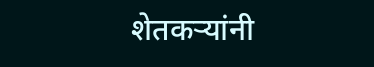शेतकऱ्यांनी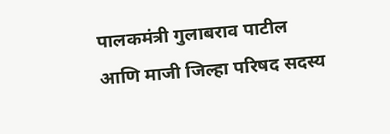पालकमंत्री गुलाबराव पाटील आणि माजी जिल्हा परिषद सदस्य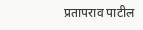प्रतापराव पाटील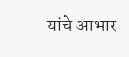यांचे आभार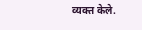व्यक्त केले.